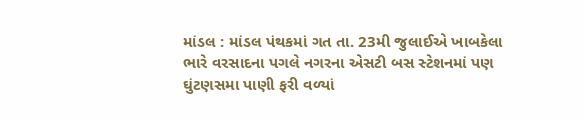માંડલ : માંડલ પંથકમાં ગત તા. 23મી જુલાઈએ ખાબકેલા ભારે વરસાદના પગલે નગરના એસટી બસ સ્ટેશનમાં પણ ઘુંટણસમા પાણી ફરી વળ્યાં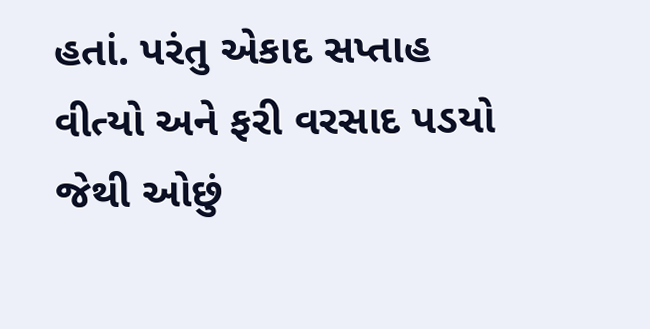હતાં. પરંતુ એકાદ સપ્તાહ વીત્યો અને ફરી વરસાદ પડયો જેથી ઓછું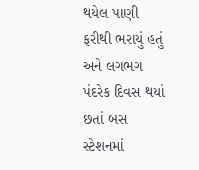થયેલ પાણી ફરીથી ભરાયું હતું અને લગભગ પંદરેક દિવસ થયાં છતાં બસ સ્ટેશનમાં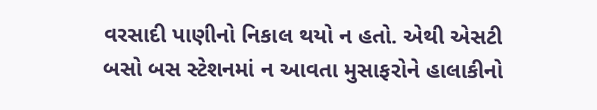વરસાદી પાણીનો નિકાલ થયો ન હતો. એથી એસટી બસો બસ સ્ટેશનમાં ન આવતા મુસાફરોને હાલાકીનો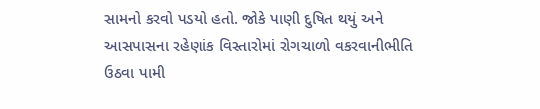સામનો કરવો પડયો હતો. જોકે પાણી દુષિત થયું અને આસપાસના રહેણાંક વિસ્તારોમાં રોગચાળો વકરવાનીભીતિ ઉઠવા પામી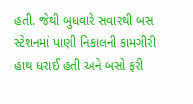હતી. જેથી બુધવારે સવારથી બસ સ્ટેશનમાં પાણી નિકાલની કામગીરી હાથ ધરાઈ હતી અને બસો ફરી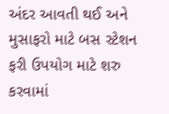અંદર આવતી થઈ અને મુસાફરો માટે બસ સ્ટેશન ફરી ઉપયોગ માટે શરુ કરવામાં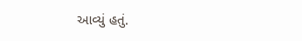આવ્યું હતું.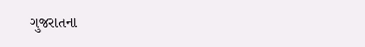ગુજરાતના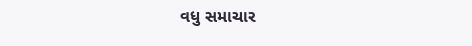વધુ સમાચાર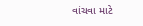વાંચવા માટે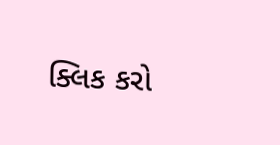ક્લિક કરો